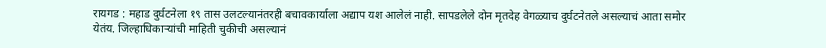रायगड : महाड दुर्घटनेला १९ तास उलटल्यानंतरही बचावकार्याला अद्याप यश आलेलं नाही. सापडलेले दोन मृतदेह वेगळ्याच दुर्घटनेतले असल्याचं आता समोर येतंय. जिल्हाधिकाऱ्यांची माहिती चुकीची असल्यानं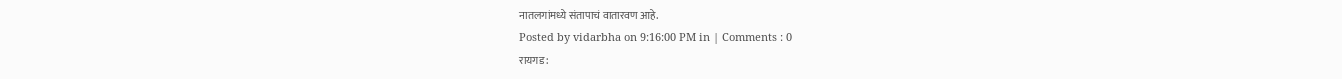नातलगांमध्ये संतापाचं वातारवण आहे.
Posted by vidarbha on 9:16:00 PM in | Comments : 0
रायगड :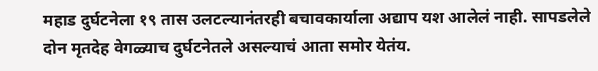महाड दुर्घटनेला १९ तास उलटल्यानंतरही बचावकार्याला अद्याप यश आलेलं नाही. सापडलेले दोन मृतदेह वेगळ्याच दुर्घटनेतले असल्याचं आता समोर येतंय.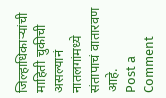जिल्हाधिकाऱ्यांची माहिती चुकीची असल्यानं नातलगांमध्ये संतापाचं वातारवण आहे.
Post a Comment